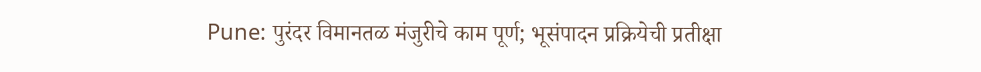Pune: पुरंदर विमानतळ मंजुरीचे काम पूर्ण; भूसंपादन प्रक्रियेची प्रतीक्षा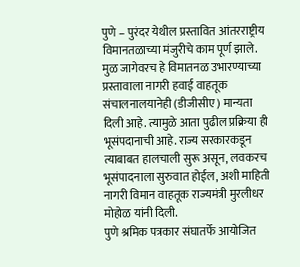पुणे – पुरंदर येथील प्रस्तावित आंतरराष्ट्रीय विमानतळाच्या मंजुरीचे काम पूर्ण झाले. मुळ जागेवरच हे विमातनळ उभारण्याच्या प्रस्तावाला नागरी हवाई वाहतूक संचालनालयानेही (डीजीसीए) मान्यता दिली आहे. त्यामुळे आता पुढील प्रक्रिया ही भूसंपदानाची आहे. राज्य सरकारकडून त्याबाबत हालचाली सुरू असून, लवकरच भूसंपादनाला सुरुवात होईल, अशी माहिती नागरी विमान वाहतूक राज्यमंत्री मुरलीधर मोहोळ यांनी दिली.
पुणे श्रमिक पत्रकार संघातर्फे आयोजित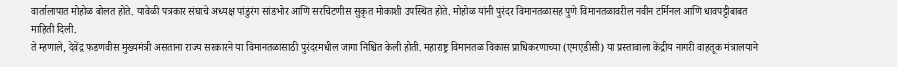वार्तालापात मोहोळ बोलत होते. यावेळी पत्रकार संघाचे अध्यक्ष पांडुरंग सांडभोर आणि सरचिटणीस सुकृत मोकाशी उपस्थित होते. मोहोळ यांनी पुरंदर विमानतळासह पुणे विमानतळावरील नवीन टर्मिनल आणि धावपट्टीबाबत माहिती दिली.
ते म्हणाले, देवेंद्र फडणवीस मुख्यमंत्री असताना राज्य सरकारने या विमानतळासाठी पुरंदरमधील जागा निश्चित केली होती. महाराष्ट्र विमानतळ विकास प्राधिकरणाच्या (एमएडीसी) या प्रस्तावाला केंद्रीय नागरी वाहतूक मंत्रालयाने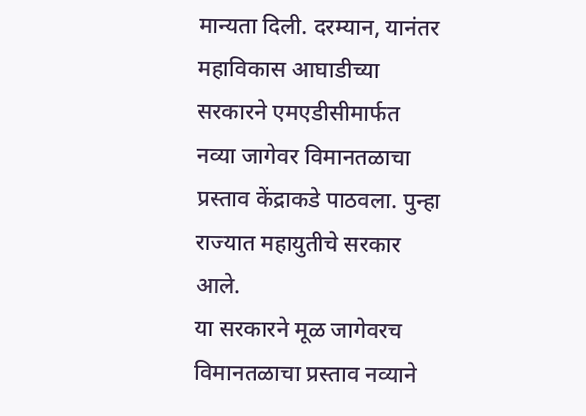मान्यता दिली. दरम्यान, यानंतर महाविकास आघाडीच्या सरकारने एमएडीसीमार्फत नव्या जागेवर विमानतळाचा प्रस्ताव केंद्राकडे पाठवला. पुन्हा राज्यात महायुतीचे सरकार आले.
या सरकारने मूळ जागेवरच विमानतळाचा प्रस्ताव नव्याने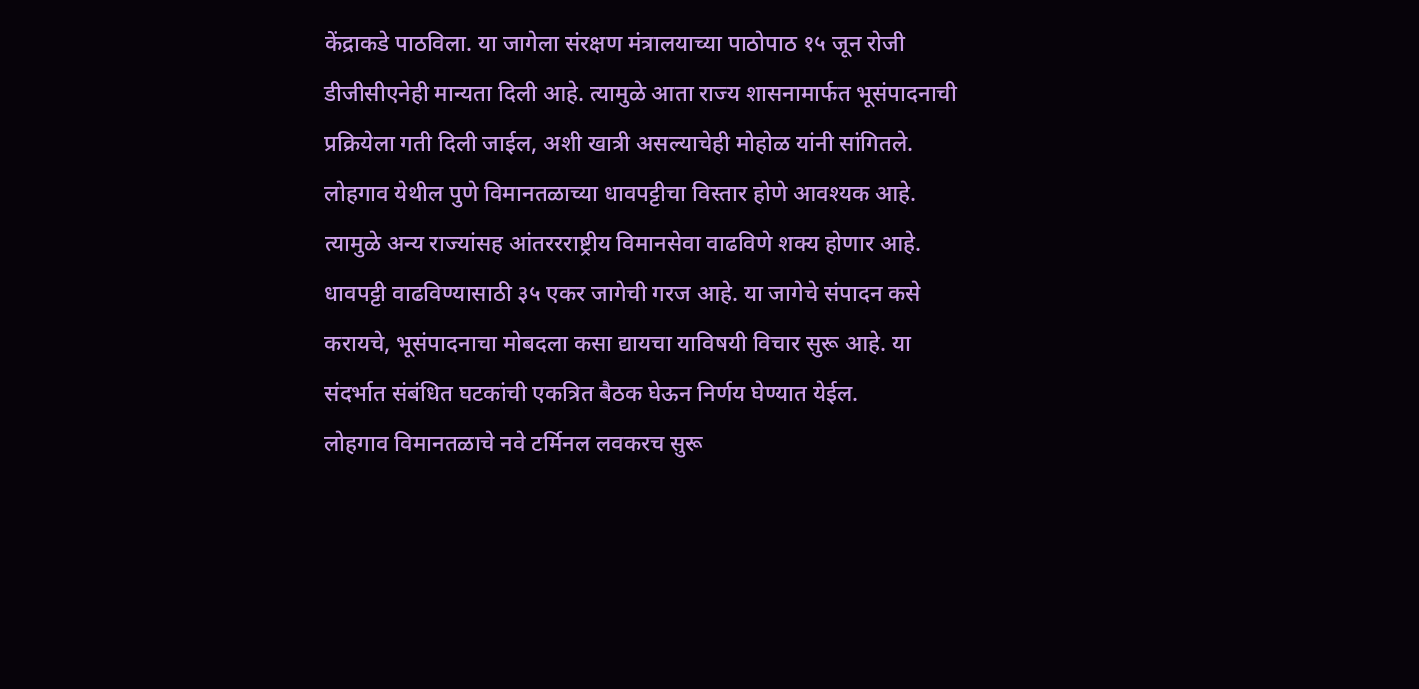केंद्राकडे पाठविला. या जागेला संरक्षण मंत्रालयाच्या पाठोपाठ १५ जून रोजी डीजीसीएनेही मान्यता दिली आहे. त्यामुळे आता राज्य शासनामार्फत भूसंपादनाची प्रक्रियेला गती दिली जाईल, अशी खात्री असल्याचेही मोहोळ यांनी सांगितले.
लोहगाव येथील पुणे विमानतळाच्या धावपट्टीचा विस्तार होणे आवश्यक आहे. त्यामुळे अन्य राज्यांसह आंतररराष्ट्रीय विमानसेवा वाढविणे शक्य होणार आहे. धावपट्टी वाढविण्यासाठी ३५ एकर जागेची गरज आहे. या जागेचे संपादन कसे करायचे, भूसंपादनाचा मोबदला कसा द्यायचा याविषयी विचार सुरू आहे. या संदर्भात संबंधित घटकांची एकत्रित बैठक घेऊन निर्णय घेण्यात येईल.
लोहगाव विमानतळाचे नवे टर्मिनल लवकरच सुरू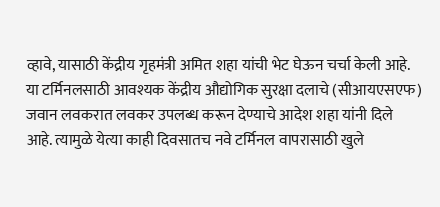व्हावे, यासाठी केंद्रीय गृहमंत्री अमित शहा यांची भेट घेऊन चर्चा केली आहे. या टर्मिनलसाठी आवश्यक केंद्रीय औद्योगिक सुरक्षा दलाचे (सीआयएसएफ) जवान लवकरात लवकर उपलब्ध करून देण्याचे आदेश शहा यांनी दिले आहे. त्यामुळे येत्या काही दिवसातच नवे टर्मिनल वापरासाठी खुले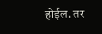होईल. तर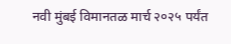नवी मुंबई विमानतळ मार्च २०२५ पर्यंत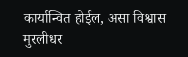कार्यान्वित होईल, असा विश्वास मुरलीधर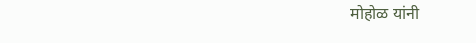मोहोळ यांनी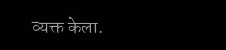व्यक्त केला.